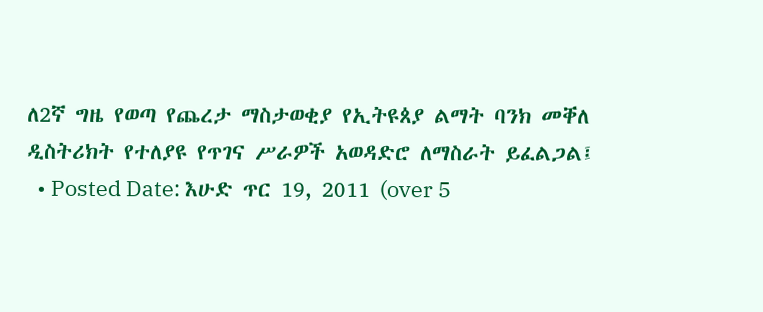ለ2ኛ ግዜ የወጣ የጨረታ ማስታወቂያ የኢትዩጰያ ልማት ባንክ መቐለ ዲስትሪክት የተለያዩ የጥገና ሥራዎች አወዳድሮ ለማስራት ይፈልጋል፤
  • Posted Date: እሁድ ጥር 19, 2011 (over 5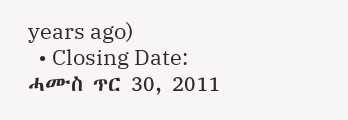years ago)
  • Closing Date: ሓሙስ ጥር 30, 2011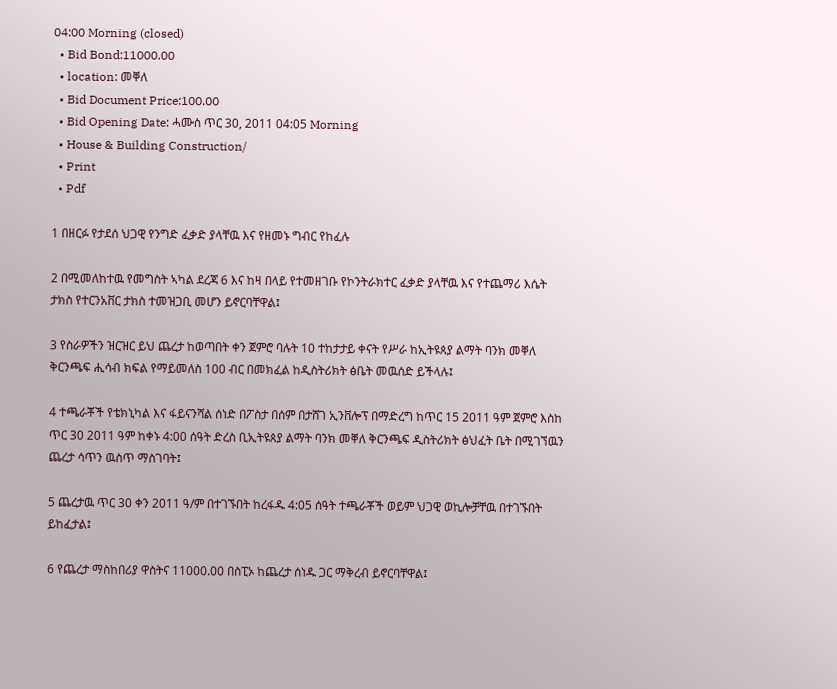04:00 Morning (closed)
  • Bid Bond:11000.00
  • location: መቐለ
  • Bid Document Price:100.00
  • Bid Opening Date: ሓሙስ ጥር 30, 2011 04:05 Morning
  • House & Building Construction/
  • Print
  • Pdf

1 በዘርፉ የታደሰ ህጋዊ የንግድ ፈቃድ ያላቸዉ እና የዘመኑ ግብር የከፈሉ

2 በሚመለከተዉ የመግስት ኣካል ደረጃ 6 እና ከዛ በላይ የተመዘገቡ የኮንትራክተር ፈቃድ ያላቸዉ እና የተጨማሪ እሴት ታክስ የተርንአቨር ታክስ ተመዝጋቢ መሆን ይኖርባቸዋል፤

3 የስራዎችን ዝርዝር ይህ ጨረታ ከወጣበት ቀን ጀምሮ ባሉት 10 ተከታታይ ቀናት የሥራ ከኢትዩጰያ ልማት ባንክ መቐለ ቅርንጫፍ ሒሳብ ክፍል የማይመለስ 100 ብር በመክፈል ከዲስትሪክት ፅቤት መዉሰድ ይችላሉ፤

4 ተጫራቾች የቴክኒካል እና ፋይናንሻል ሰነድ በፖስታ በሰም በታሸገ ኢንቨሎፕ በማድረግ ከጥር 15 2011 ዓም ጀምሮ እስከ ጥር 30 2011 ዓም ከቀኑ 4:00 ሰዓት ድረስ ቢኢትዩጰያ ልማት ባንክ መቐለ ቅርንጫፍ ዲስትሪክት ፅህፈት ቤት በሚገኘዉን ጨረታ ሳጥን ዉስጥ ማስገባት፤

5 ጨረታዉ ጥር 30 ቀን 2011 ዓ/ም በተገኙበት ከረፋዱ 4:05 ሰዓት ተጫራቾች ወይም ህጋዊ ወኪሎቻቸዉ በተገኙበት ይከፈታል፤

6 የጨረታ ማስከበሪያ ዋስትና 11000.00 በስፒኦ ከጨረታ ሰነዱ ጋር ማቅረብ ይኖርባቸዋል፤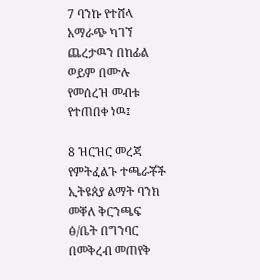7 ባንኩ የተሸላ አማራጭ ካገኘ ጨረታዉን በከፊል ወይም በሙሉ የመሰረዝ መብቱ የተጠበቀ ነዉ፤

8 ዝርዝር መረጃ የምትፈልጉ ተጫራቾች ኢትዩጰያ ልማት ባንክ መቐለ ቅርንጫፍ ፅ/ቤት በግንባር በመቅረብ መጠየቅ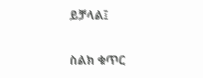ይቻላል፤

ስልክ ቁጥር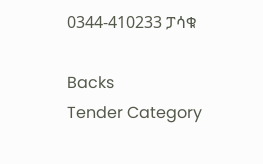0344-410233 ፓሳቁ

Backs
Tender Category